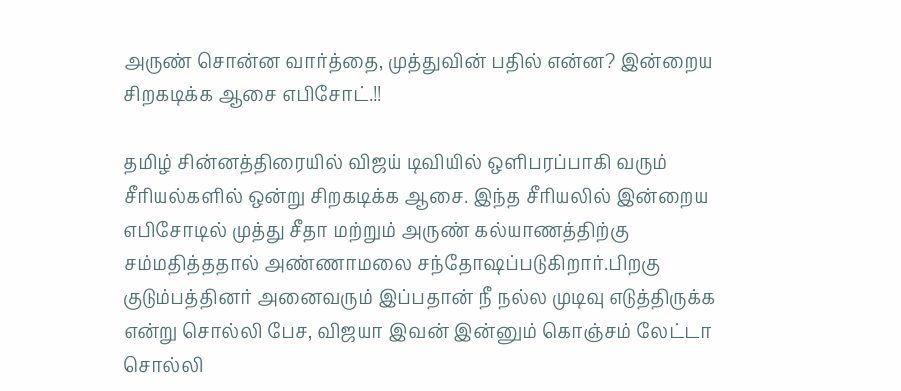அருண் சொன்ன வார்த்தை, முத்துவின் பதில் என்ன? இன்றைய சிறகடிக்க ஆசை எபிசோட்.!!

தமிழ் சின்னத்திரையில் விஜய் டிவியில் ஒளிபரப்பாகி வரும் சீரியல்களில் ஒன்று சிறகடிக்க ஆசை. இந்த சீரியலில் இன்றைய எபிசோடில் முத்து சீதா மற்றும் அருண் கல்யாணத்திற்கு சம்மதித்ததால் அண்ணாமலை சந்தோஷப்படுகிறார்.பிறகு குடும்பத்தினர் அனைவரும் இப்பதான் நீ நல்ல முடிவு எடுத்திருக்க என்று சொல்லி பேச, விஜயா இவன் இன்னும் கொஞ்சம் லேட்டா சொல்லி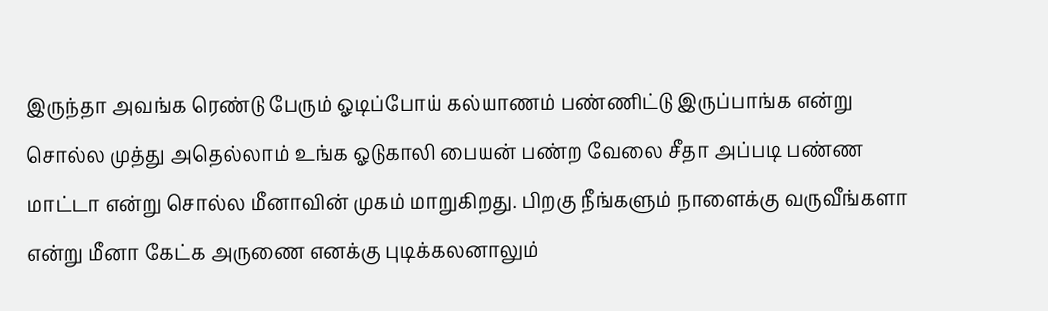இருந்தா அவங்க ரெண்டு பேரும் ஓடிப்போய் கல்யாணம் பண்ணிட்டு இருப்பாங்க என்று சொல்ல முத்து அதெல்லாம் உங்க ஓடுகாலி பையன் பண்ற வேலை சீதா அப்படி பண்ண மாட்டா என்று சொல்ல மீனாவின் முகம் மாறுகிறது. பிறகு நீங்களும் நாளைக்கு வருவீங்களா என்று மீனா கேட்க அருணை எனக்கு புடிக்கலனாலும்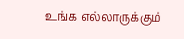உங்க எல்லாருக்கும்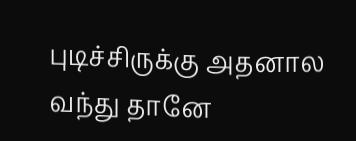புடிச்சிருக்கு அதனால வந்து தானே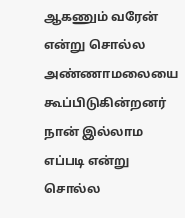ஆகணும் வரேன் என்று சொல்ல அண்ணாமலையை கூப்பிடுகின்றனர் நான் இல்லாம எப்படி என்று சொல்ல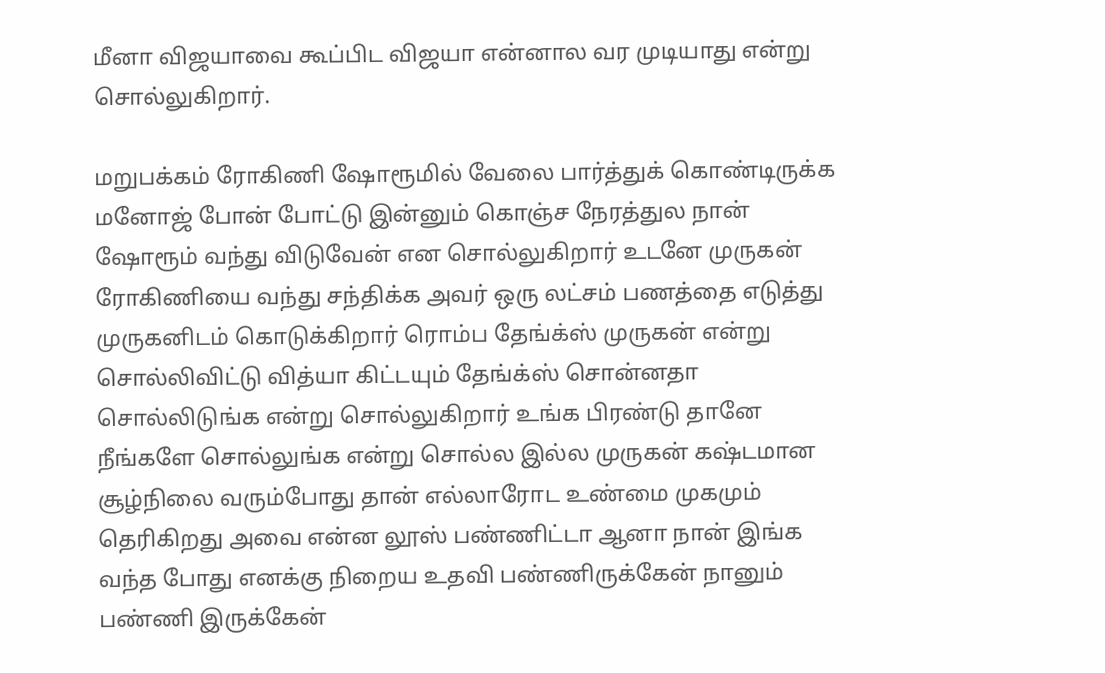மீனா விஜயாவை கூப்பிட விஜயா என்னால வர முடியாது என்று சொல்லுகிறார்.

மறுபக்கம் ரோகிணி ஷோரூமில் வேலை பார்த்துக் கொண்டிருக்க மனோஜ் போன் போட்டு இன்னும் கொஞ்ச நேரத்துல நான் ஷோரூம் வந்து விடுவேன் என சொல்லுகிறார் உடனே முருகன் ரோகிணியை வந்து சந்திக்க அவர் ஒரு லட்சம் பணத்தை எடுத்து முருகனிடம் கொடுக்கிறார் ரொம்ப தேங்க்ஸ் முருகன் என்று சொல்லிவிட்டு வித்யா கிட்டயும் தேங்க்ஸ் சொன்னதா சொல்லிடுங்க என்று சொல்லுகிறார் உங்க பிரண்டு தானே நீங்களே சொல்லுங்க என்று சொல்ல இல்ல முருகன் கஷ்டமான சூழ்நிலை வரும்போது தான் எல்லாரோட உண்மை முகமும் தெரிகிறது அவை என்ன லூஸ் பண்ணிட்டா ஆனா நான் இங்க வந்த போது எனக்கு நிறைய உதவி பண்ணிருக்கேன் நானும் பண்ணி இருக்கேன்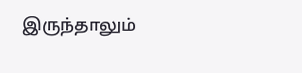இருந்தாலும்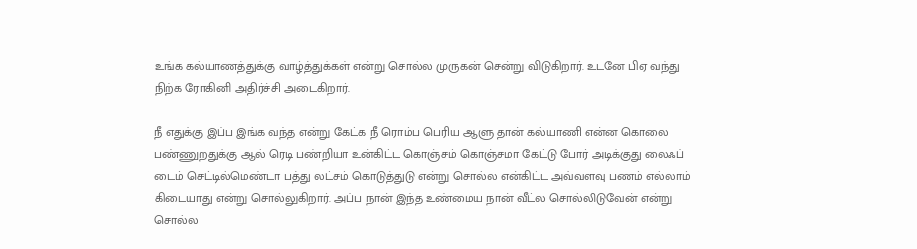உங்க கல்யாணத்துக்கு வாழ்த்துக்கள் என்று சொல்ல முருகன் சென்று விடுகிறார். உடனே பிஏ வந்து நிற்க ரோகினி அதிர்ச்சி அடைகிறார்.

நீ எதுக்கு இப்ப இங்க வந்த என்று கேட்க நீ ரொம்ப பெரிய ஆளு தான் கல்யாணி என்ன கொலை பண்ணுறதுக்கு ஆல் ரெடி பண்றியா உன்கிட்ட கொஞ்சம் கொஞ்சமா கேட்டு போர் அடிக்குது லைஃப் டைம் செட்டில்மெண்டா பத்து லட்சம் கொடுத்துடு என்று சொல்ல என்கிட்ட அவ்வளவு பணம் எல்லாம் கிடையாது என்று சொல்லுகிறார். அப்ப நான் இந்த உண்மைய நான் வீட்ல சொல்லிடுவேன் என்று சொல்ல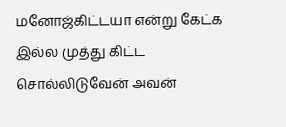மனோஜ்கிட்டயா என்று கேட்க இல்ல முத்து கிட்ட சொல்லிடுவேன் அவன்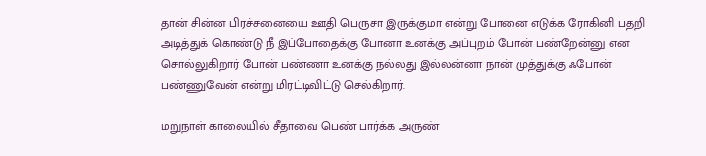தான் சின்ன பிரச்சனையை ஊதி பெருசா இருக்குமா என்று போனை எடுக்க ரோகினி பதறி அடித்துக் கொண்டு நீ இப்போதைக்கு போனா உனக்கு அப்புறம் போன் பண்றேன்னு என சொல்லுகிறார் போன் பண்ணா உனக்கு நல்லது இல்லன்னா நான் முத்துக்கு ஃபோன் பண்ணுவேன் என்று மிரட்டிவிட்டு செல்கிறார்.

மறுநாள் காலையில் சீதாவை பெண் பார்க்க அருண்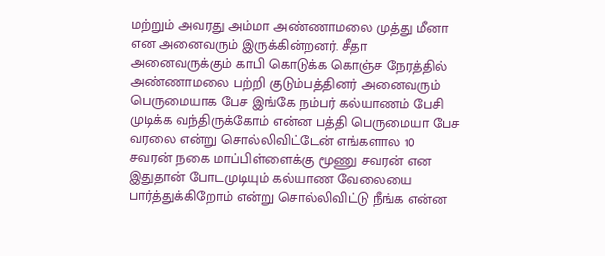மற்றும் அவரது அம்மா அண்ணாமலை முத்து மீனா என அனைவரும் இருக்கின்றனர். சீதா அனைவருக்கும் காபி கொடுக்க கொஞ்ச நேரத்தில் அண்ணாமலை பற்றி குடும்பத்தினர் அனைவரும் பெருமையாக பேச இங்கே நம்பர் கல்யாணம் பேசி முடிக்க வந்திருக்கோம் என்ன பத்தி பெருமையா பேச வரலை என்று சொல்லிவிட்டேன் எங்களால 10 சவரன் நகை மாப்பிள்ளைக்கு மூணு சவரன் என இதுதான் போடமுடியும் கல்யாண வேலையை பார்த்துக்கிறோம் என்று சொல்லிவிட்டு நீங்க என்ன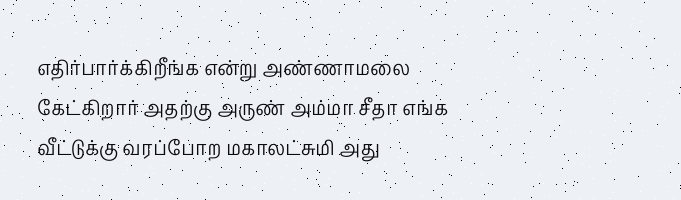எதிர்பார்க்கிறீங்க என்று அண்ணாமலை கேட்கிறார் அதற்கு அருண் அம்மா சீதா எங்க வீட்டுக்கு வரப்போற மகாலட்சுமி அது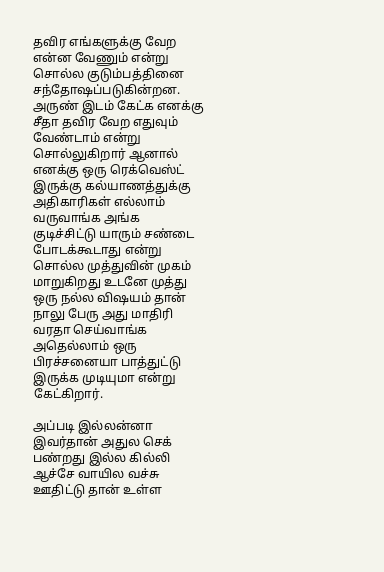தவிர எங்களுக்கு வேற என்ன வேணும் என்று சொல்ல குடும்பத்தினை சந்தோஷப்படுகின்றன. அருண் இடம் கேட்க எனக்கு சீதா தவிர வேற எதுவும் வேண்டாம் என்று சொல்லுகிறார் ஆனால் எனக்கு ஒரு ரெக்வெஸ்ட் இருக்கு கல்யாணத்துக்கு அதிகாரிகள் எல்லாம் வருவாங்க அங்க குடிச்சிட்டு யாரும் சண்டை போடக்கூடாது என்று சொல்ல முத்துவின் முகம் மாறுகிறது உடனே முத்து ஒரு நல்ல விஷயம் தான் நாலு பேரு அது மாதிரி வரதா செய்வாங்க அதெல்லாம் ஒரு பிரச்சனையா பாத்துட்டு இருக்க முடியுமா என்று கேட்கிறார்.

அப்படி இல்லன்னா இவர்தான் அதுல செக் பண்றது இல்ல கில்லி ஆச்சே வாயில வச்சு ஊதிட்டு தான் உள்ள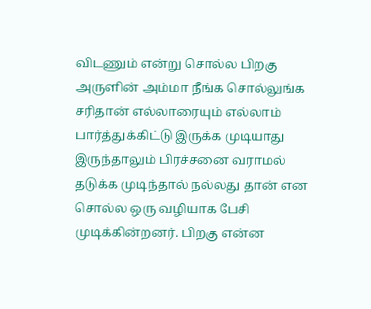விடணும் என்று சொல்ல பிறகு அருளின் அம்மா நீங்க சொல்லுங்க சரிதான் எல்லாரையும் எல்லாம் பார்த்துக்கிட்டு இருக்க முடியாது இருந்தாலும் பிரச்சனை வராமல் தடுக்க முடிந்தால் நல்லது தான் என சொல்ல ஒரு வழியாக பேசி முடிக்கின்றனர். பிறகு என்ன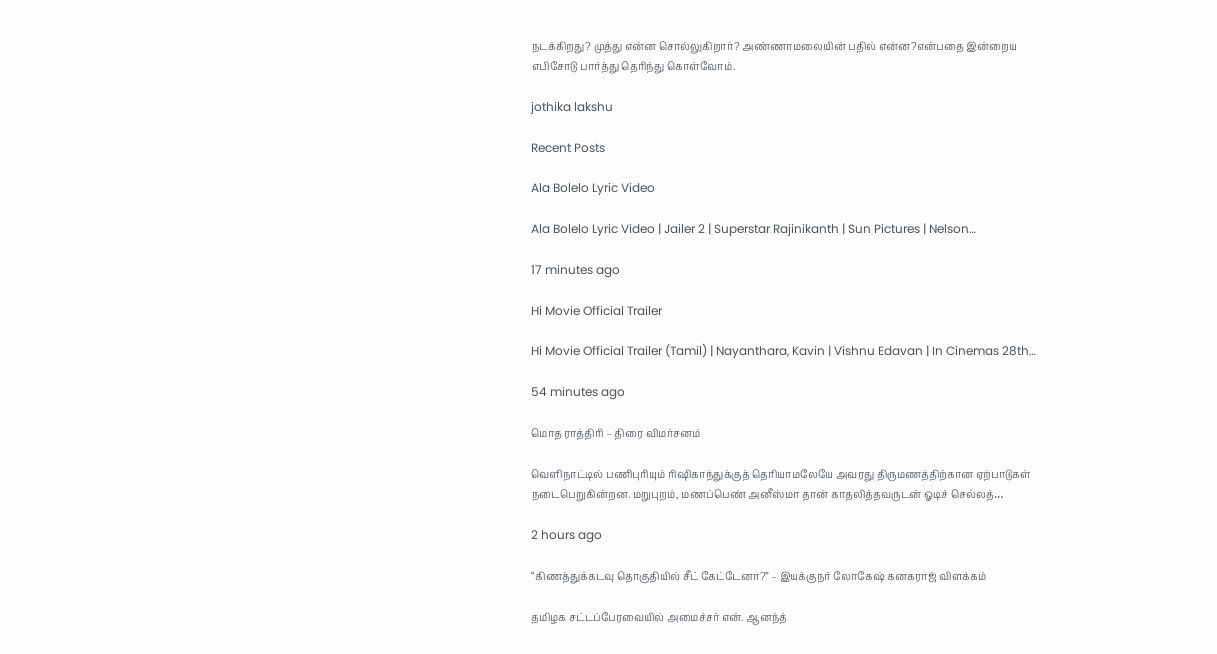நடக்கிறது? முத்து என்ன சொல்லுகிறார்? அண்ணாமலையின் பதில் என்ன?என்பதை இன்றைய எபிசோடு பார்த்து தெரிந்து கொள்வோம்.

jothika lakshu

Recent Posts

Ala Bolelo Lyric Video

Ala Bolelo Lyric Video | Jailer 2 | Superstar Rajinikanth | Sun Pictures | Nelson…

17 minutes ago

Hi Movie Official Trailer

Hi Movie Official Trailer (Tamil) | Nayanthara, Kavin | Vishnu Edavan | In Cinemas 28th…

54 minutes ago

மொத ராத்திரி – திரை விமர்சனம்

வெளிநாட்டில் பணிபுரியும் ரிஷிகாந்துக்குத் தெரியாமலேயே அவரது திருமணத்திற்கான ஏற்பாடுகள் நடைபெறுகின்றன. மறுபுறம், மணப்பெண் அனீஸ்மா தான் காதலித்தவருடன் ஓடிச் செல்லத்…

2 hours ago

“கிணத்துக்கடவு தொகுதியில் சீட் கேட்டேனா?” – இயக்குநர் லோகேஷ் கனகராஜ் விளக்கம்

தமிழக சட்டப்பேரவையில் அமைச்சர் என். ஆனந்த்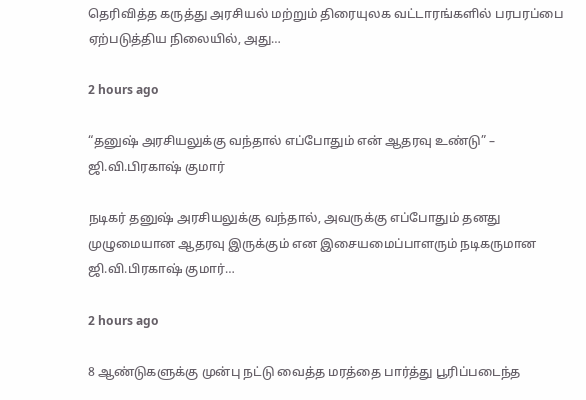தெரிவித்த கருத்து அரசியல் மற்றும் திரையுலக வட்டாரங்களில் பரபரப்பை ஏற்படுத்திய நிலையில், அது…

2 hours ago

“தனுஷ் அரசியலுக்கு வந்தால் எப்போதும் என் ஆதரவு உண்டு” – ஜி.வி.பிரகாஷ் குமார்

நடிகர் தனுஷ் அரசியலுக்கு வந்தால், அவருக்கு எப்போதும் தனது முழுமையான ஆதரவு இருக்கும் என இசையமைப்பாளரும் நடிகருமான ஜி.வி.பிரகாஷ் குமார்…

2 hours ago

8 ஆண்டுகளுக்கு முன்பு நட்டு வைத்த மரத்தை பார்த்து பூரிப்படைந்த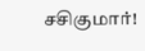சசிகுமார்!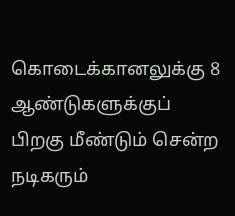கொடைக்கானலுக்கு 8 ஆண்டுகளுக்குப் பிறகு மீண்டும் சென்ற நடிகரும்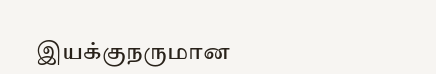இயக்குநருமான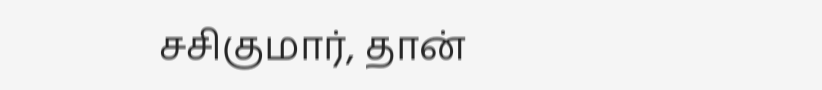சசிகுமார், தான்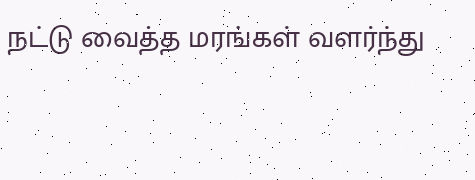நட்டு வைத்த மரங்கள் வளர்ந்து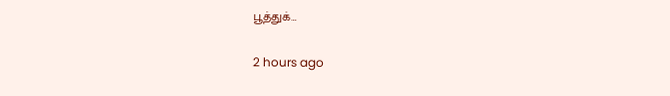பூத்துக்…

2 hours ago